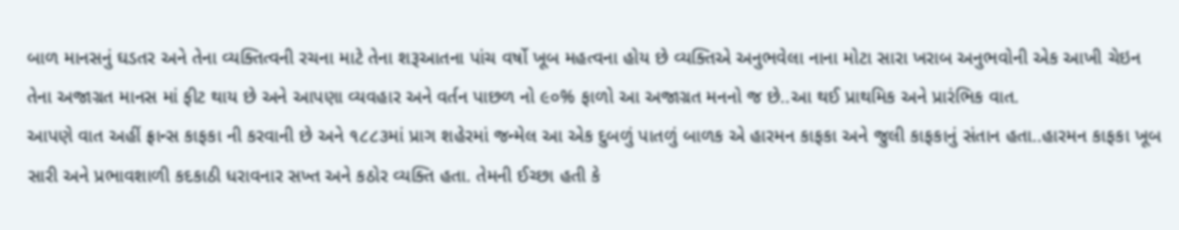બાળ માનસનું ઘડતર અને તેના વ્યક્તિત્વની રચના માટે તેના શરૂઆતના પાંચ વર્ષો ખૂબ મહત્વના હોય છે વ્યક્તિએ અનુભવેલા નાના મોટા સારા ખરાબ અનુભવોની એક આખી ચેઇન તેના અજાગ્રત માનસ માં ફીટ થાય છે અને આપણા વ્યવહાર અને વર્તન પાછળ નો ૯૦% ફાળો આ અજાગ્રત મનનો જ છે..આ થઈ પ્રાથમિક અને પ્રારંભિક વાત.
આપણે વાત અહીં ફ્રાન્સ કાફકા ની કરવાની છે અને ૧૮૮૩માં પ્રાગ શહેરમાં જન્મેલ આ એક દુબળું પાતળું બાળક એ હારમન કાફકા અને જુલી કાફકાનું સંતાન હતા..હારમન કાફકા ખૂબ સારી અને પ્રભાવશાળી કદકાઠી ધરાવનાર સખ્ત અને કઠોર વ્યક્તિ હતા. તેમની ઈચ્છા હતી કે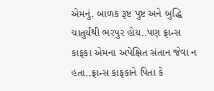એમનું. બાળક રૂષ્ટ પુષ્ટ અને બુદ્ધિ ચાતુર્યથી ભરપુર હોય..પણ ફ્રાન્સ કાફકા એમના અપેક્ષિત સંતાન જેવા ન હતા..ફ્રાન્સ કાફકાને પિતા કે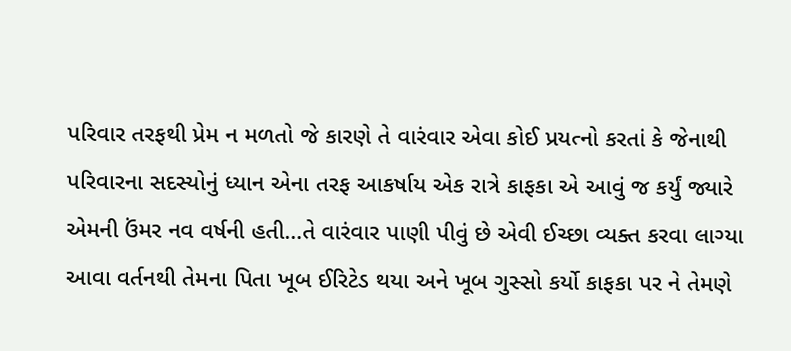પરિવાર તરફથી પ્રેમ ન મળતો જે કારણે તે વારંવાર એવા કોઈ પ્રયત્નો કરતાં કે જેનાથી પરિવારના સદસ્યોનું ધ્યાન એના તરફ આકર્ષાય એક રાત્રે કાફકા એ આવું જ કર્યું જ્યારે એમની ઉંમર નવ વર્ષની હતી…તે વારંવાર પાણી પીવું છે એવી ઈચ્છા વ્યક્ત કરવા લાગ્યા આવા વર્તનથી તેમના પિતા ખૂબ ઈરિટેડ થયા અને ખૂબ ગુસ્સો કર્યો કાફકા પર ને તેમણે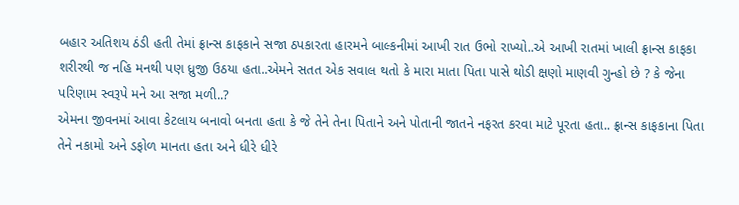બહાર અતિશય ઠંડી હતી તેમાં ફ્રાન્સ કાફકાને સજા ઠપકારતા હારમને બાલ્કનીમાં આખી રાત ઉભો રાખ્યો..એ આખી રાતમાં ખાલી ફ્રાન્સ કાફકા શરીરથી જ નહિ મનથી પણ ધ્રુજી ઉઠયા હતા..એમને સતત એક સવાલ થતો કે મારા માતા પિતા પાસે થોડી ક્ષણો માણવી ગુન્હો છે ? કે જેના પરિણામ સ્વરૂપે મને આ સજા મળી..?
એમના જીવનમાં આવા કેટલાય બનાવો બનતા હતા કે જે તેને તેના પિતાને અને પોતાની જાતને નફરત કરવા માટે પૂરતા હતા.. ફ્રાન્સ કાફકાના પિતા તેને નકામો અને ડફોળ માનતા હતા અને ધીરે ધીરે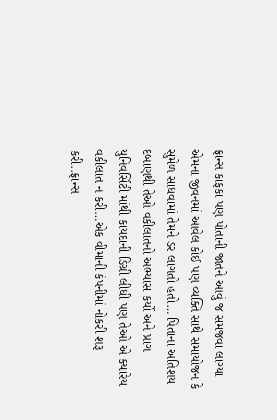ફ્રાન્સ કાફકા પણ પોતાની જાતને આવું જ સમજવા લાગ્યા એમના જીવનમાં આવેલ કોઈ પણ વ્યક્તિ સાથે સમાયોજન કે સુમેળ સાધવામાં તેમને ડર લાગતો હતો… પિતાના અતિશય દબાણથી તેઓ વકીલાતનો અભ્યાસ કર્યો અને પ્રાગ યુનિવર્સિટી માંથી કાયદાની ડિગ્રી લીધી પણ તેઓ એ ક્યારેય વકીલાત ન કરી…એક વીમાની કંપનીમાં નોકરી શરૂ કરી..ફ્રાન્સ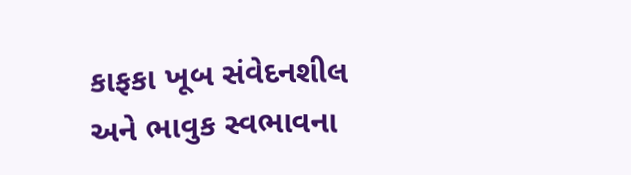કાફકા ખૂબ સંવેદનશીલ અને ભાવુક સ્વભાવના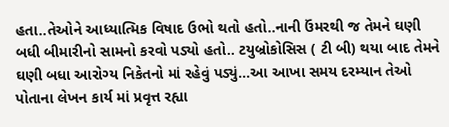હતા..તેઓને આધ્યાત્મિક વિષાદ ઉભો થતો હતો..નાની ઉંમરથી જ તેમને ઘણી બધી બીમારીનો સામનો કરવો પડ્યો હતો.. ટયુબ્રોકોસિસ ( ટી બી) થયા બાદ તેમને ઘણી બધા આરોગ્ય નિકેતનો માં રહેવું પડ્યું…આ આખા સમય દરમ્યાન તેઓ પોતાના લેખન કાર્ય માં પ્રવૃત્ત રહ્યા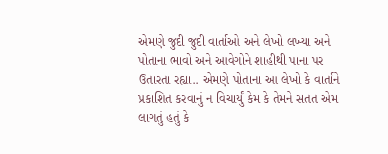એમણે જુદી જુદી વાર્તાઓ અને લેખો લખ્યા અને પોતાના ભાવો અને આવેગોને શાહીથી પાના પર ઉતારતા રહ્યા.. એમણે પોતાના આ લેખો કે વાર્તાને પ્રકાશિત કરવાનું ન વિચાર્યું કેમ કે તેમને સતત એમ લાગતું હતું કે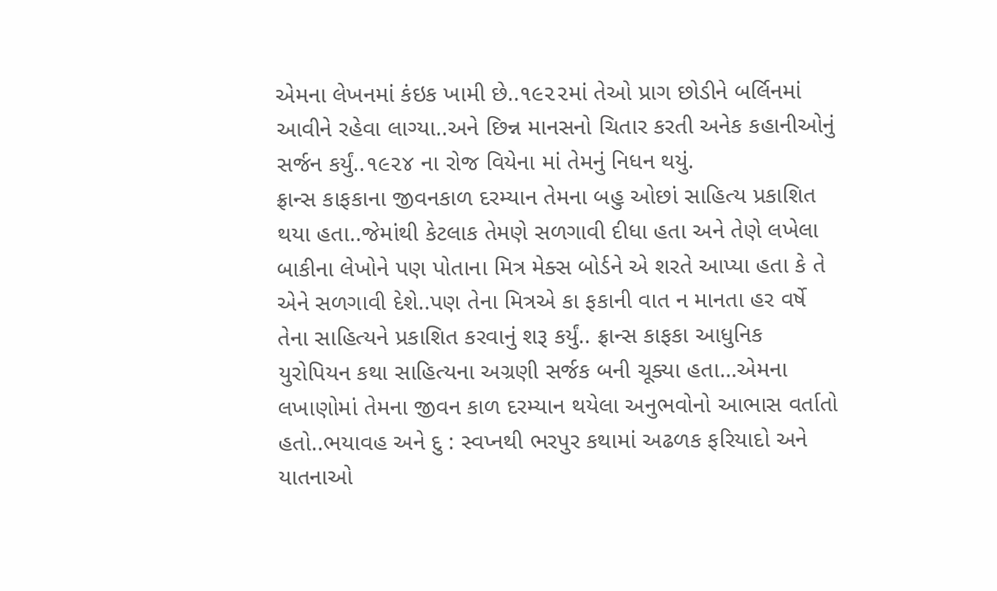એમના લેખનમાં કંઇક ખામી છે..૧૯૨૨માં તેઓ પ્રાગ છોડીને બર્લિનમાં આવીને રહેવા લાગ્યા..અને છિન્ન માનસનો ચિતાર કરતી અનેક કહાનીઓનું સર્જન કર્યું..૧૯૨૪ ના રોજ વિયેના માં તેમનું નિધન થયું.
ફ્રાન્સ કાફકાના જીવનકાળ દરમ્યાન તેમના બહુ ઓછાં સાહિત્ય પ્રકાશિત થયા હતા..જેમાંથી કેટલાક તેમણે સળગાવી દીધા હતા અને તેણે લખેલા બાકીના લેખોને પણ પોતાના મિત્ર મેક્સ બોર્ડને એ શરતે આપ્યા હતા કે તે એને સળગાવી દેશે..પણ તેના મિત્રએ કા ફકાની વાત ન માનતા હર વર્ષે તેના સાહિત્યને પ્રકાશિત કરવાનું શરૂ કર્યું.. ફ્રાન્સ કાફકા આધુનિક યુરોપિયન કથા સાહિત્યના અગ્રણી સર્જક બની ચૂક્યા હતા…એમના લખાણોમાં તેમના જીવન કાળ દરમ્યાન થયેલા અનુભવોનો આભાસ વર્તાતો હતો..ભયાવહ અને દુ : સ્વપ્નથી ભરપુર કથામાં અઢળક ફરિયાદો અને યાતનાઓ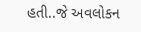હતી..જે અવલોકન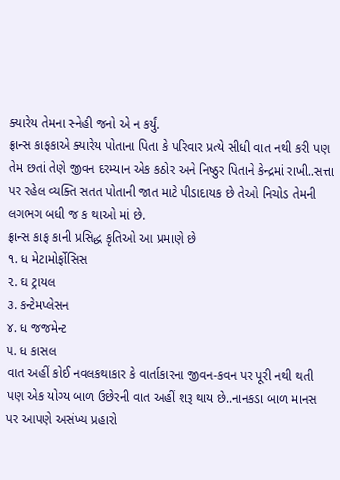ક્યારેય તેમના સ્નેહી જનો એ ન કર્યું.
ફ્રાન્સ કાફકાએ ક્યારેય પોતાના પિતા કે પરિવાર પ્રત્યે સીધી વાત નથી કરી પણ તેમ છતાં તેણે જીવન દરમ્યાન એક કઠોર અને નિષ્ઠુર પિતાને કેન્દ્રમાં રાખી..સત્તા પર રહેલ વ્યક્તિ સતત પોતાની જાત માટે પીડાદાયક છે તેઓ નિચોડ તેમની લગભગ બધી જ ક થાઓ માં છે.
ફ્રાન્સ કાફ કાની પ્રસિદ્ધ કૃતિઓ આ પ્રમાણે છે
૧. ધ મેટામોર્ફોસિસ
૨. ઘ ટ્રાયલ
૩. કન્ટેમપ્લેસન
૪. ધ જજમેન્ટ
૫. ધ કાસલ
વાત અહીં કોઈ નવલકથાકાર કે વાર્તાકારના જીવન-કવન પર પૂરી નથી થતી પણ એક યોગ્ય બાળ ઉછેરની વાત અહીં શરૂ થાય છે..નાનકડા બાળ માનસ પર આપણે અસંખ્ય પ્રહારો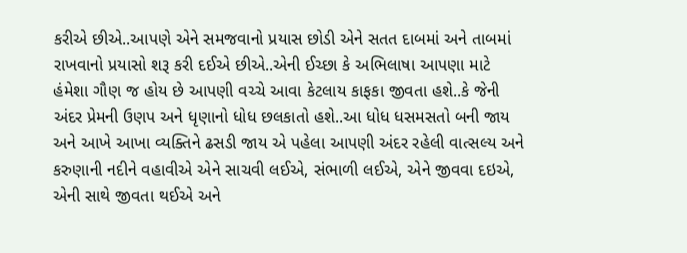કરીએ છીએ..આપણે એને સમજવાનો પ્રયાસ છોડી એને સતત દાબમાં અને તાબમાં રાખવાનો પ્રયાસો શરૂ કરી દઈએ છીએ..એની ઈચ્છા કે અભિલાષા આપણા માટે હંમેશા ગૌણ જ હોય છે આપણી વચ્ચે આવા કેટલાય કાફકા જીવતા હશે..કે જેની અંદર પ્રેમની ઉણપ અને ધૃણાનો ધોધ છલકાતો હશે..આ ધોધ ધસમસતો બની જાય અને આખે આખા વ્યક્તિને ઢસડી જાય એ પહેલા આપણી અંદર રહેલી વાત્સલ્ય અને કરુણાની નદીને વહાવીએ એને સાચવી લઈએ, સંભાળી લઈએ, એને જીવવા દઇએ, એની સાથે જીવતા થઈએ અને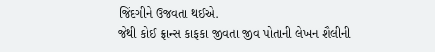જિંદગીને ઉજવતા થઈએ.
જેથી કોઈ ફ્રાન્સ કાફકા જીવતા જીવ પોતાની લેખન શૈલીની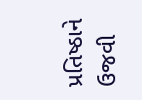પ્રતિષ્ઠાને ઉજવી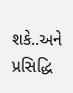શકે..અને પ્રસિદ્ધિ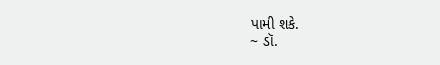પામી શકે.
~ ડૉ.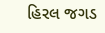હિરલ જગડ